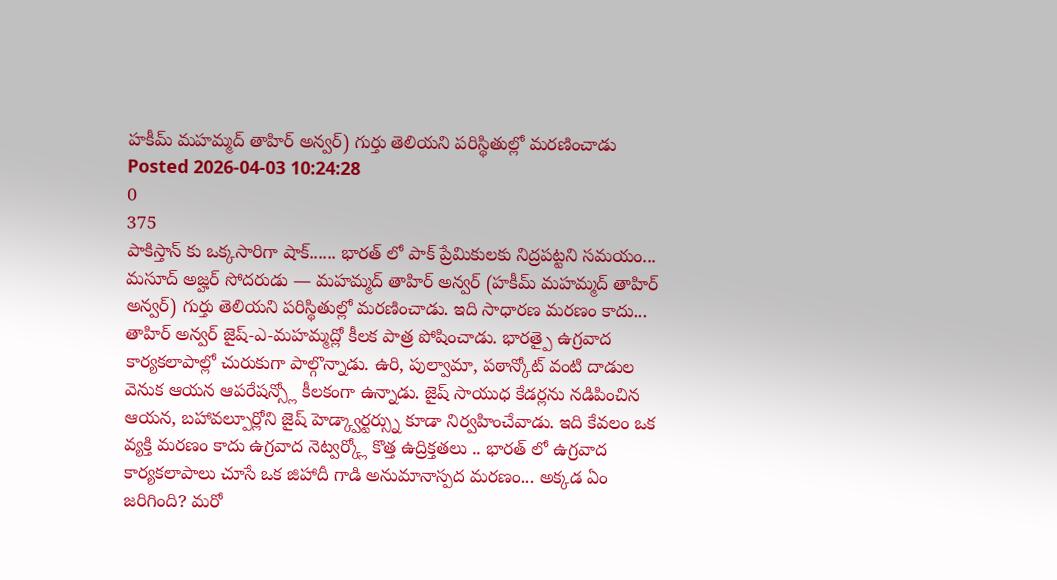హకీమ్ మహమ్మద్ తాహిర్ అన్వర్) గుర్తు తెలియని పరిస్థితుల్లో మరణించాడు
Posted 2026-04-03 10:24:28
0
375
పాకిస్తాన్ కు ఒక్కసారిగా షాక్...... భారత్ లో పాక్ ప్రేమికులకు నిద్రపట్టని సమయం... మసూద్ అజ్హర్ సోదరుడు — మహమ్మద్ తాహిర్ అన్వర్ (హకీమ్ మహమ్మద్ తాహిర్ అన్వర్) గుర్తు తెలియని పరిస్థితుల్లో మరణించాడు. ఇది సాధారణ మరణం కాదు... తాహిర్ అన్వర్ జైష్-ఎ-మహమ్మద్లో కీలక పాత్ర పోషించాడు. భారత్పై ఉగ్రవాద కార్యకలాపాల్లో చురుకుగా పాల్గొన్నాడు. ఉరి, పుల్వామా, పఠాన్కోట్ వంటి దాడుల వెనుక ఆయన ఆపరేషన్స్లో కీలకంగా ఉన్నాడు. జైష్ సాయుధ కేడర్లను నడిపించిన ఆయన, బహావల్పూర్లోని జైష్ హెడ్క్వార్టర్స్ను కూడా నిర్వహించేవాడు. ఇది కేవలం ఒక వ్యక్తి మరణం కాదు ఉగ్రవాద నెట్వర్క్లో కొత్త ఉద్రిక్తతలు .. భారత్ లో ఉగ్రవాద కార్యకలాపాలు చూసే ఒక జిహాదీ గాడి అనుమానాస్పద మరణం... అక్కడ ఏం జరిగింది? మరో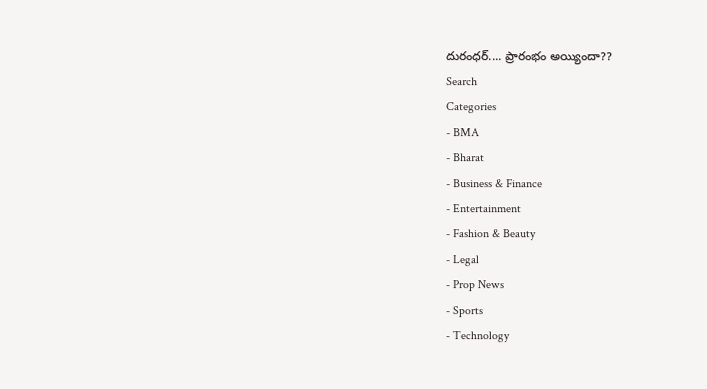దురంధర్.... ప్రారంభం అయ్యిందా??
Search
Categories
- BMA
- Bharat
- Business & Finance
- Entertainment
- Fashion & Beauty
- Legal
- Prop News
- Sports
- Technology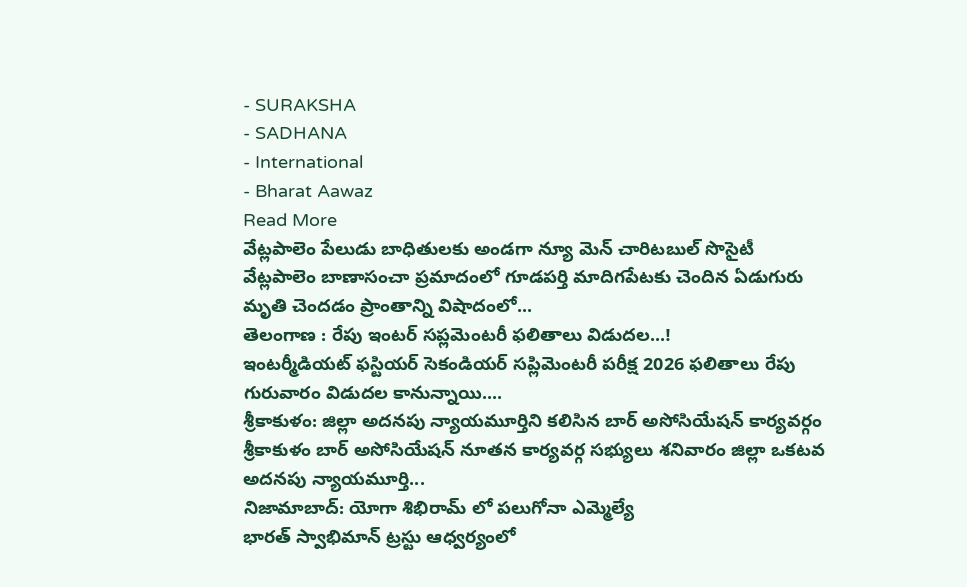- SURAKSHA
- SADHANA
- International
- Bharat Aawaz
Read More
వేట్లపాలెం పేలుడు బాధితులకు అండగా న్యూ మెన్ చారిటబుల్ సొసైటీ
వేట్లపాలెం బాణాసంచా ప్రమాదంలో గూడపర్తి మాదిగపేటకు చెందిన ఏడుగురు మృతి చెందడం ప్రాంతాన్ని విషాదంలో...
తెలంగాణ : రేపు ఇంటర్ సప్లమెంటరీ ఫలితాలు విడుదల...!
ఇంటర్మీడియట్ ఫస్టియర్ సెకండియర్ సప్లిమెంటరీ పరీక్ష 2026 ఫలితాలు రేపు గురువారం విడుదల కానున్నాయి....
శ్రీకాకుళం: జిల్లా అదనపు న్యాయమూర్తిని కలిసిన బార్ అసోసియేషన్ కార్యవర్గం
శ్రీకాకుళం బార్ అసోసియేషన్ నూతన కార్యవర్గ సభ్యులు శనివారం జిల్లా ఒకటవ అదనపు న్యాయమూర్తి...
నిజామాబాద్: యోగా శిభిరామ్ లో పలుగోనా ఎమ్మెల్యే
భారత్ స్వాభిమాన్ ట్రస్టు ఆధ్వర్యంలో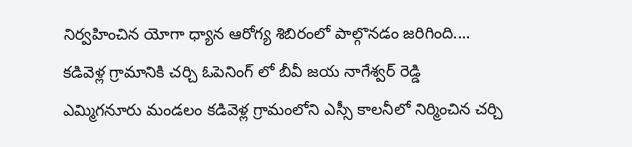నిర్వహించిన యోగా ధ్యాన ఆరోగ్య శిబిరంలో పాల్గొనడం జరిగింది....
కడివెళ్ల గ్రామానికి చర్చి ఓపెనింగ్ లో బీవీ జయ నాగేశ్వర్ రెడ్డి
ఎమ్మిగనూరు మండలం కడివెళ్ల గ్రామంలోని ఎస్సీ కాలనీలో నిర్మించిన చర్చి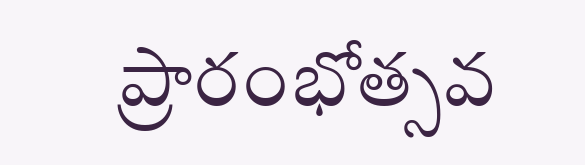ప్రారంభోత్సవ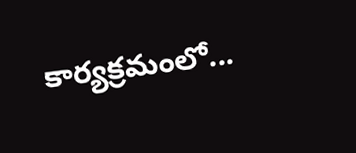కార్యక్రమంలో...